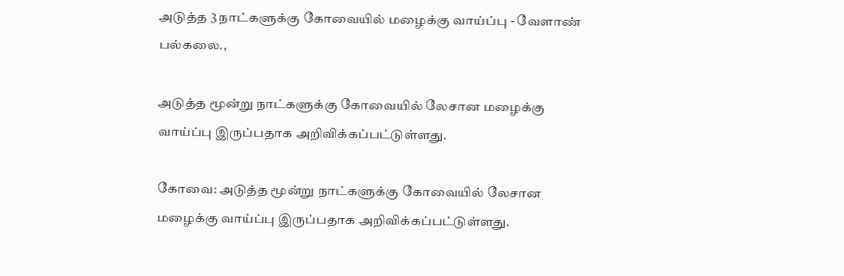அடுத்த 3 நாட்களுக்கு கோவையில் மழைக்கு வாய்ப்பு - வேளாண் பல்கலை.,

அடுத்த மூன்று நாட்களுக்கு கோவையில் லேசான மழைக்கு வாய்ப்பு இருப்பதாக அறிவிக்கப்பட்டுள்ளது.

கோவை: அடுத்த மூன்று நாட்களுக்கு கோவையில் லேசான மழைக்கு வாய்ப்பு இருப்பதாக அறிவிக்கப்பட்டுள்ளது.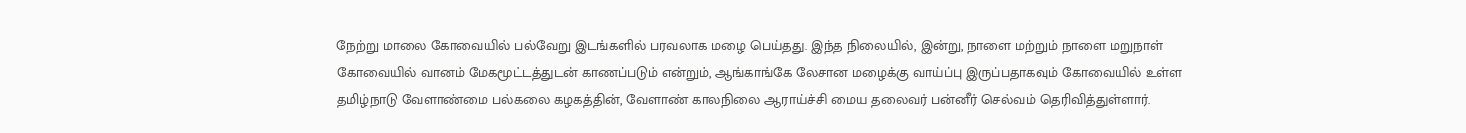நேற்று மாலை கோவையில் பல்வேறு இடங்களில் பரவலாக மழை பெய்தது. இந்த நிலையில், இன்று, நாளை மற்றும் நாளை மறுநாள் கோவையில் வானம் மேகமூட்டத்துடன் காணப்படும் என்றும், ஆங்காங்கே லேசான மழைக்கு வாய்ப்பு இருப்பதாகவும் கோவையில் உள்ள தமிழ்நாடு வேளாண்மை பல்கலை கழகத்தின், வேளாண் காலநிலை ஆராய்ச்சி மைய தலைவர் பன்னீர் செல்வம் தெரிவித்துள்ளார்.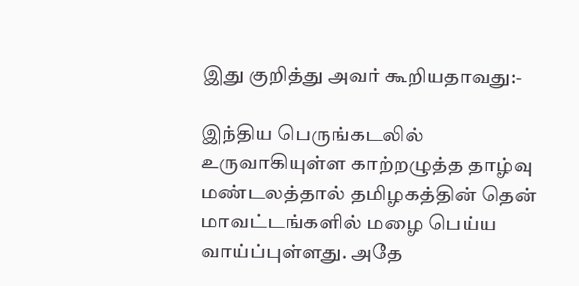இது குறித்து அவர் கூறியதாவது:-

இந்திய பெருங்கடலில் உருவாகியுள்ள காற்றழுத்த தாழ்வு மண்டலத்தால் தமிழகத்தின் தென் மாவட்டங்களில் மழை பெய்ய வாய்ப்புள்ளது. அதே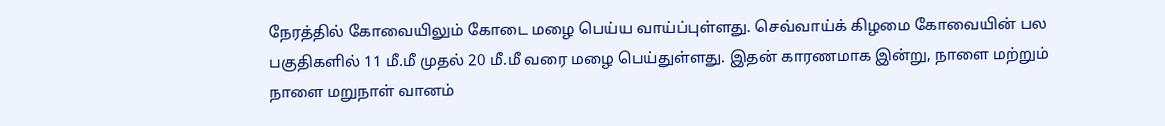நேரத்தில் கோவையிலும் கோடை மழை பெய்ய வாய்ப்புள்ளது. செவ்வாய்க் கிழமை கோவையின் பல பகுதிகளில் 11 மீ.மீ முதல் 20 மீ.மீ வரை மழை பெய்துள்ளது. இதன் காரணமாக இன்று, நாளை மற்றும் நாளை மறுநாள் வானம்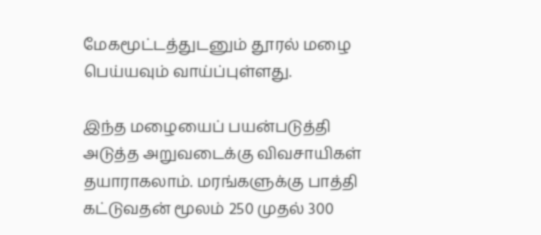மேகமூட்டத்துடனும் தூரல் மழை பெய்யவும் வாய்ப்புள்ளது.

இந்த மழையைப் பயன்படுத்தி அடுத்த அறுவடைக்கு விவசாயிகள் தயாராகலாம். மரங்களுக்கு பாத்தி கட்டுவதன் மூலம் 250 முதல் 300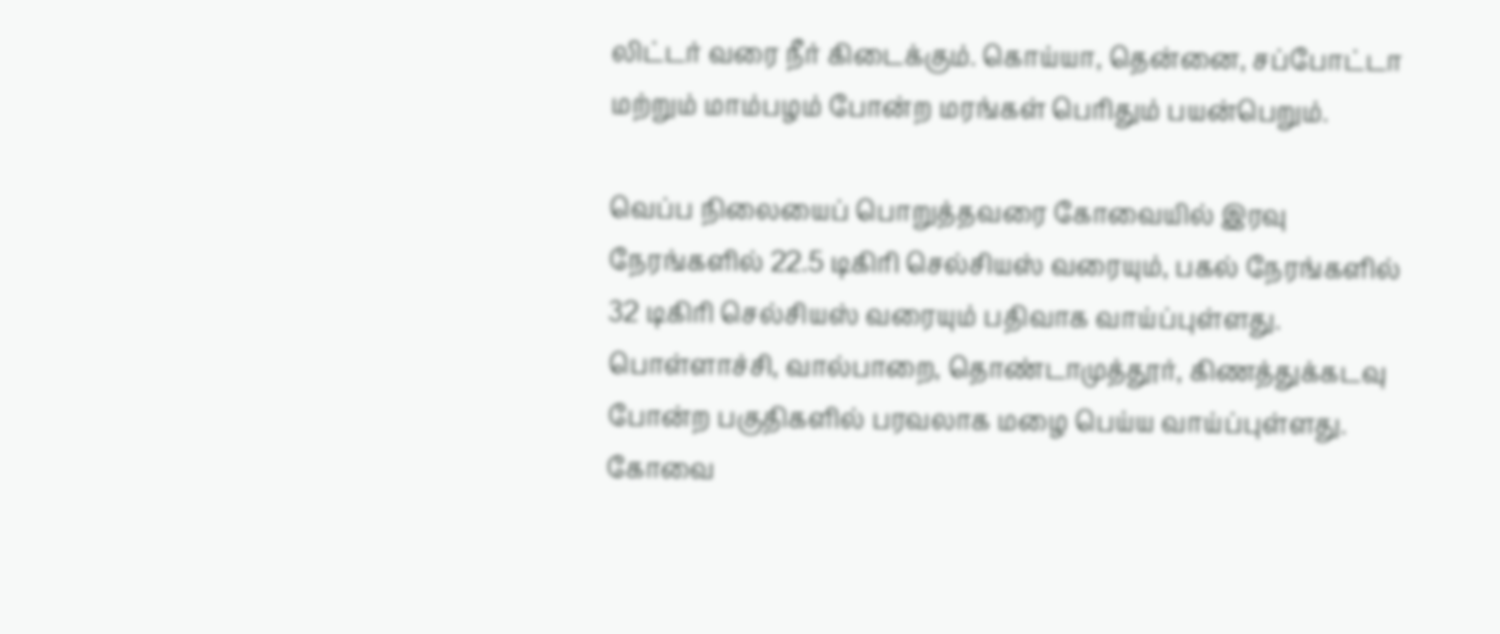லிட்டர் வரை நீர் கிடைக்கும். கொய்யா, தென்னை, சப்போட்டா மற்றும் மாம்பழம் போன்ற மரங்கள் பெரிதும் பயன்பெறும்.

வெப்ப நிலையைப் பொறுத்தவரை கோவையில் இரவு நேரங்களில் 22.5 டிகிரி செல்சியஸ் வரையும், பகல் நேரங்களில் 32 டிகிரி செல்சியஸ் வரையும் பதிவாக வாய்ப்புள்ளது. பொள்ளாச்சி, வால்பாறை, தொண்டாமுத்தூர், கிணத்துக்கடவு போன்ற பகுதிகளில் பரவலாக மழை பெய்ய வாய்ப்புள்ளது. கோவை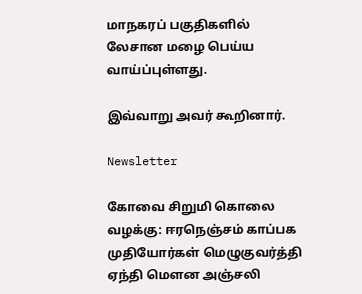மாநகரப் பகுதிகளில் லேசான மழை பெய்ய வாய்ப்புள்ளது.

இவ்வாறு அவர் கூறினார்.

Newsletter

கோவை சிறுமி கொலை வழக்கு: ஈரநெஞ்சம் காப்பக முதியோர்கள் மெழுகுவர்த்தி ஏந்தி மௌன அஞ்சலி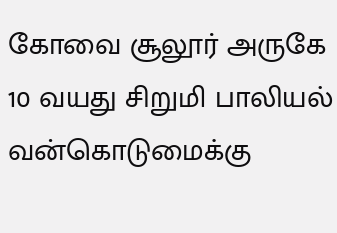கோவை சூலூர் அருகே 10 வயது சிறுமி பாலியல் வன்கொடுமைக்கு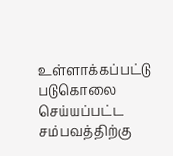உள்ளாக்கப்பட்டு படுகொலை செய்யப்பட்ட சம்பவத்திற்கு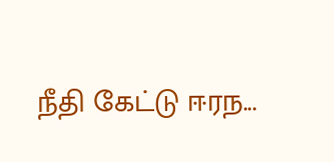நீதி கேட்டு ஈரந...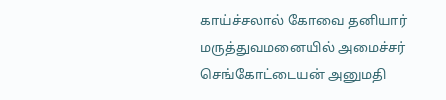காய்ச்சலால் கோவை தனியார் மருத்துவமனையில் அமைச்சர் செங்கோட்டையன் அனுமதி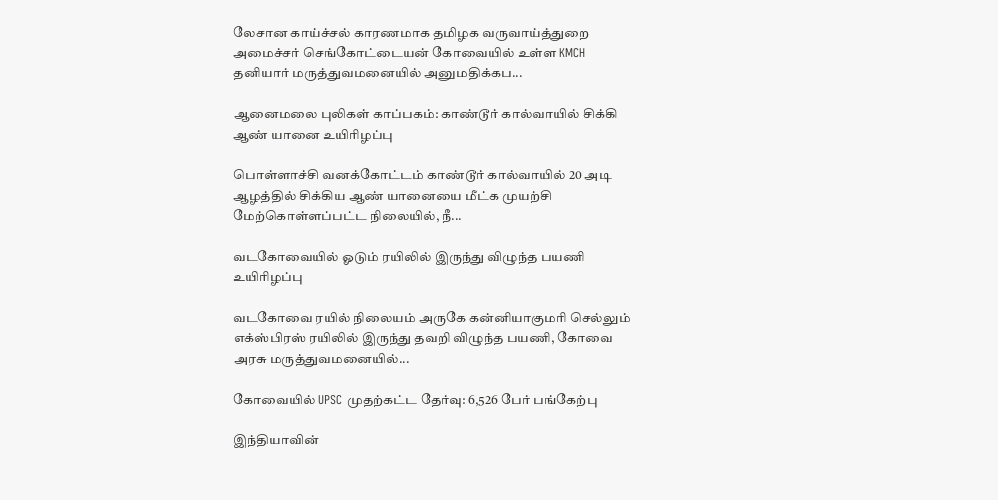லேசான காய்ச்சல் காரணமாக தமிழக வருவாய்த்துறை அமைச்சர் செங்கோட்டையன் கோவையில் உள்ள KMCH தனியார் மருத்துவமனையில் அனுமதிக்கப...

ஆனைமலை புலிகள் காப்பகம்: காண்டூர் கால்வாயில் சிக்கி ஆண் யானை உயிரிழப்பு

பொள்ளாச்சி வனக்கோட்டம் காண்டூர் கால்வாயில் 20 அடி ஆழத்தில் சிக்கிய ஆண் யானையை மீட்க முயற்சி மேற்கொள்ளப்பட்ட நிலையில், நீ...

வடகோவையில் ஓடும் ரயிலில் இருந்து விழுந்த பயணி உயிரிழப்பு

வடகோவை ரயில் நிலையம் அருகே கன்னியாகுமரி செல்லும் எக்ஸ்பிரஸ் ரயிலில் இருந்து தவறி விழுந்த பயணி, கோவை அரசு மருத்துவமனையில்...

கோவையில் UPSC முதற்கட்ட தேர்வு: 6,526 பேர் பங்கேற்பு

இந்தியாவின்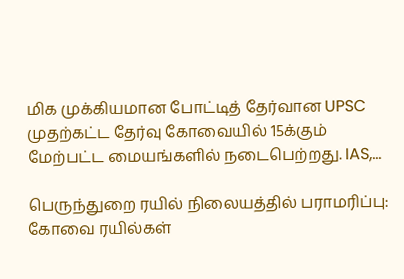மிக முக்கியமான போட்டித் தேர்வான UPSC முதற்கட்ட தேர்வு கோவையில் 15க்கும் மேற்பட்ட மையங்களில் நடைபெற்றது. IAS,...

பெருந்துறை ரயில் நிலையத்தில் பராமரிப்பு: கோவை ரயில்கள்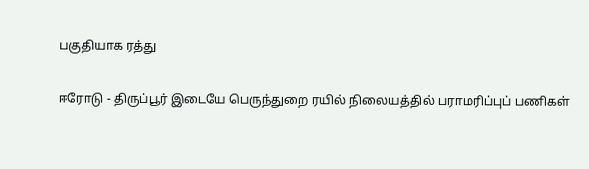பகுதியாக ரத்து

ஈரோடு - திருப்பூர் இடையே பெருந்துறை ரயில் நிலையத்தில் பராமரிப்புப் பணிகள்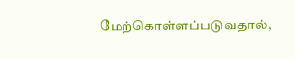மேற்கொள்ளப்படுவதால்,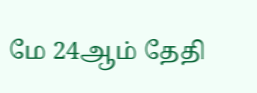மே 24ஆம் தேதி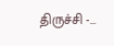திருச்சி -...